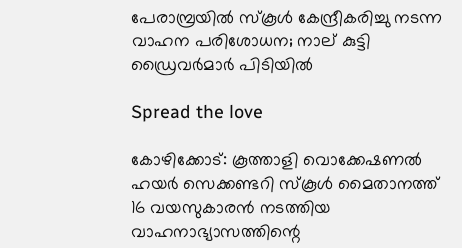പേരാമ്പ്രയിൽ സ്കൂൾ കേന്ദ്രീകരിച്ചു നടന്ന വാഹന പരിശോധന; നാല് കുട്ടി ഡ്രൈവർമാർ പിടിയിൽ

Spread the love

കോഴിക്കോട്: കൂത്താളി വൊക്കേഷണല്‍ ഹയര്‍ സെക്കണ്ടറി സ്‌കൂള്‍ മൈതാനത്ത് 16 വയസുകാരന്‍ നടത്തിയ വാഹനാഭ്യാസത്തിന്റെ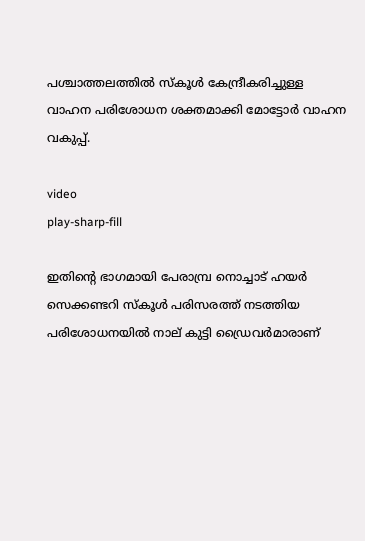പശ്ചാത്തലത്തില്‍ സ്‌കൂള്‍ കേന്ദ്രീകരിച്ചുള്ള വാഹന പരിശോധന ശക്തമാക്കി മോട്ടോര്‍ വാഹന വകുപ്പ്.

video
play-sharp-fill

ഇതിന്റെ ഭാഗമായി പേരാമ്പ്ര നൊച്ചാട് ഹയര്‍ സെക്കണ്ടറി സ്‌കൂള്‍ പരിസരത്ത് നടത്തിയ പരിശോധനയില്‍ നാല് കുട്ടി ഡ്രൈവര്‍മാരാണ്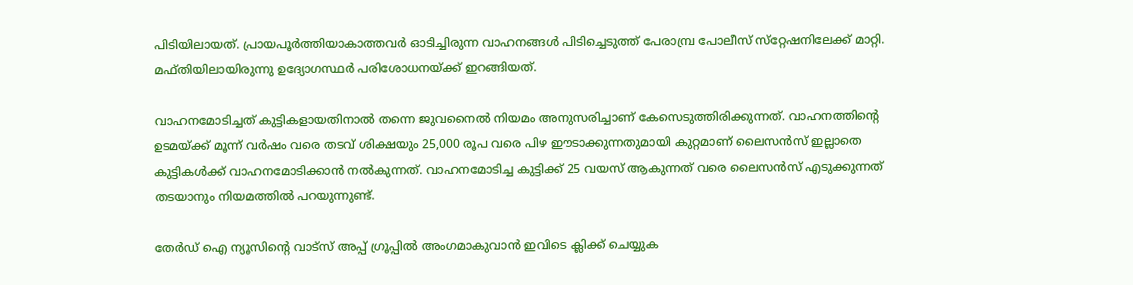പിടിയിലായത്. പ്രായപൂര്‍ത്തിയാകാത്തവര്‍ ഓടിച്ചിരുന്ന വാഹനങ്ങള്‍ പിടിച്ചെടുത്ത് പേരാമ്പ്ര പോലീസ് സ്‌റ്റേഷനിലേക്ക് മാറ്റി. മഫ്തിയിലായിരുന്നു ഉദ്യോഗസ്ഥര്‍ പരിശോധനയ്ക്ക് ഇറങ്ങിയത്.

വാഹനമോടിച്ചത് കുട്ടികളായതിനാല്‍ തന്നെ ജുവനൈല്‍ നിയമം അനുസരിച്ചാണ് കേസെടുത്തിരിക്കുന്നത്. വാഹനത്തിന്റെ ഉടമയ്ക്ക് മൂന്ന് വര്‍ഷം വരെ തടവ് ശിക്ഷയും 25,000 രൂപ വരെ പിഴ ഈടാക്കുന്നതുമായി കുറ്റമാണ് ലൈസന്‍സ് ഇല്ലാതെ കുട്ടികള്‍ക്ക് വാഹനമോടിക്കാന്‍ നല്‍കുന്നത്. വാഹനമോടിച്ച കുട്ടിക്ക് 25 വയസ് ആകുന്നത് വരെ ലൈസന്‍സ് എടുക്കുന്നത് തടയാനും നിയമത്തില്‍ പറയുന്നുണ്ട്.

തേർഡ് ഐ ന്യൂസിന്റെ വാട്സ് അപ്പ് ഗ്രൂപ്പിൽ അംഗമാകുവാൻ ഇവിടെ ക്ലിക്ക് ചെയ്യുക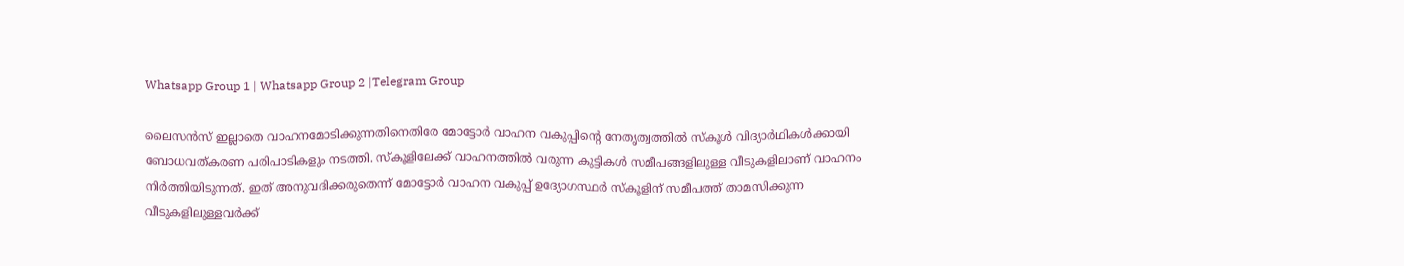Whatsapp Group 1 | Whatsapp Group 2 |Telegram Group

ലൈസന്‍സ് ഇല്ലാതെ വാഹനമോടിക്കുന്നതിനെതിരേ മോട്ടോര്‍ വാഹന വകുപ്പിന്റെ നേതൃത്വത്തില്‍ സ്‌കൂള്‍ വിദ്യാര്‍ഥികള്‍ക്കായി ബോധവത്കരണ പരിപാടികളും നടത്തി. സ്‌കൂളിലേക്ക് വാഹനത്തില്‍ വരുന്ന കുട്ടികള്‍ സമീപങ്ങളിലുള്ള വീടുകളിലാണ് വാഹനം നിര്‍ത്തിയിടുന്നത്. ഇത് അനുവദിക്കരുതെന്ന് മോട്ടോര്‍ വാഹന വകുപ്പ് ഉദ്യോഗസ്ഥര്‍ സ്‌കൂളിന് സമീപത്ത് താമസിക്കുന്ന വീടുകളിലുള്ളവര്‍ക്ക്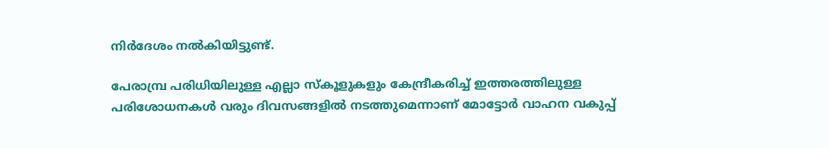നിര്‍ദേശം നല്‍കിയിട്ടുണ്ട്.

പേരാമ്പ്ര പരിധിയിലുള്ള എല്ലാ സ്‌കൂളുകളും കേന്ദ്രീകരിച്ച് ഇത്തരത്തിലുള്ള പരിശോധനകള്‍ വരും ദിവസങ്ങളില്‍ നടത്തുമെന്നാണ് മോട്ടോര്‍ വാഹന വകുപ്പ്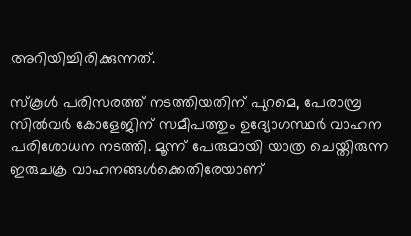അറിയിച്ചിരിക്കുന്നത്.

സ്‌കൂള്‍ പരിസരത്ത് നടത്തിയതിന് പുറമെ, പേരാമ്പ്ര സില്‍വര്‍ കോളേജിന് സമീപത്തും ഉദ്യോഗസ്ഥര്‍ വാഹന പരിശോധന നടത്തി. മൂന്ന് പേരുമായി യാത്ര ചെയ്തിരുന്ന ഇരുചക്ര വാഹനങ്ങള്‍ക്കെതിരേയാണ്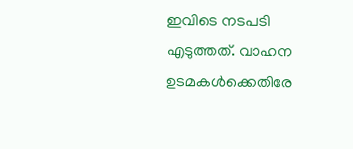ഇവിടെ നടപടി എടുത്തത്. വാഹന ഉടമകള്‍ക്കെതിരേ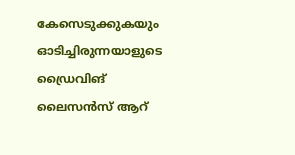കേസെടുക്കുകയും ഓടിച്ചിരുന്നയാളുടെ ഡ്രൈവിങ് ലൈസന്‍സ് ആറ്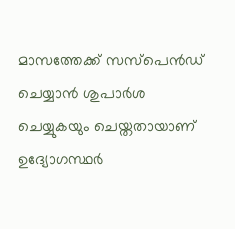മാസത്തേക്ക് സസ്‌പെന്‍ഡ് ചെയ്യാന്‍ ശുപാര്‍ശ ചെയ്യുകയും ചെയ്തതായാണ് ഉദ്യോഗസ്ഥര്‍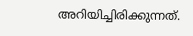അറിയിച്ചിരിക്കുന്നത്.